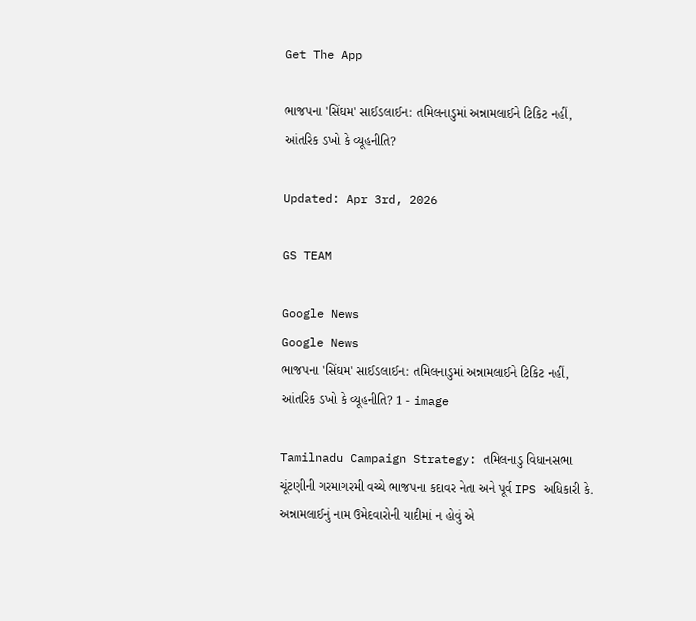Get The App

ભાજપના 'સિંઘમ' સાઈડલાઈન: તમિલનાડુમાં અન્નામલાઈને ટિકિટ નહીં, આંતરિક ડખો કે વ્યૂહનીતિ?

Updated: Apr 3rd, 2026

GS TEAM

Google News
Google News
ભાજપના 'સિંઘમ' સાઈડલાઈન: તમિલનાડુમાં અન્નામલાઈને ટિકિટ નહીં, આંતરિક ડખો કે વ્યૂહનીતિ? 1 - image

Tamilnadu Campaign Strategy: તમિલનાડુ વિધાનસભા ચૂંટણીની ગરમાગરમી વચ્ચે ભાજપના કદાવર નેતા અને પૂર્વ IPS અધિકારી કે. અન્નામલાઈનું નામ ઉમેદવારોની યાદીમાં ન હોવું એ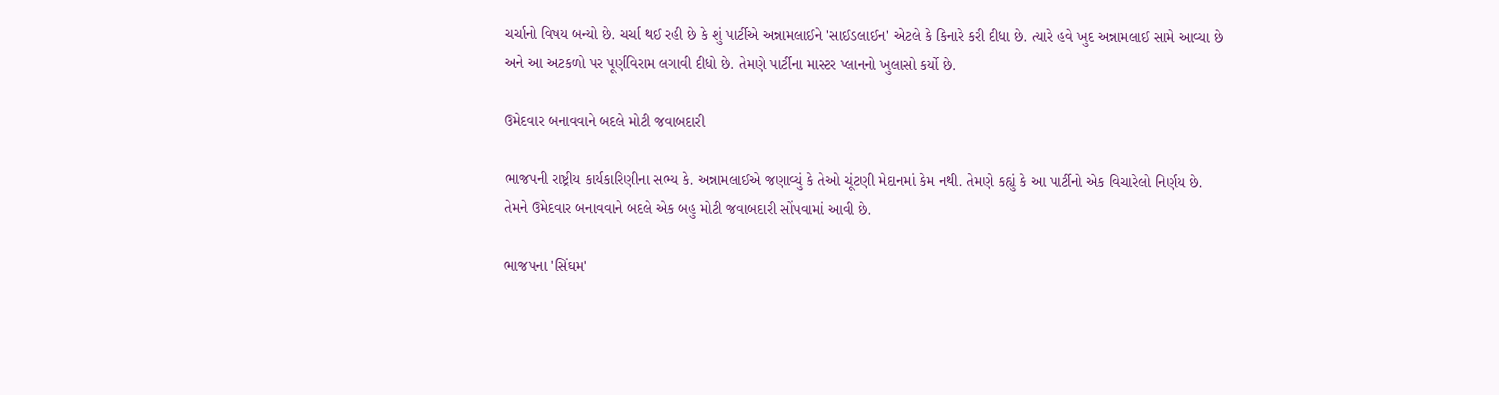ચર્ચાનો વિષય બન્યો છે. ચર્ચા થઈ રહી છે કે શું પાર્ટીએ અન્નામલાઈને 'સાઈડલાઈન' એટલે કે કિનારે કરી દીધા છે. ત્યારે હવે ખુદ અન્નામલાઈ સામે આવ્યા છે અને આ અટકળો પર પૂર્ણવિરામ લગાવી દીધો છે. તેમણે પાર્ટીના માસ્ટર પ્લાનનો ખુલાસો કર્યો છે.

ઉમેદવાર બનાવવાને બદલે મોટી જવાબદારી

ભાજપની રાષ્ટ્રીય કાર્યકારિણીના સભ્ય કે. અન્નામલાઈએ જણાવ્યું કે તેઓ ચૂંટણી મેદાનમાં કેમ નથી. તેમણે કહ્યું કે આ પાર્ટીનો એક વિચારેલો નિર્ણય છે. તેમને ઉમેદવાર બનાવવાને બદલે એક બહુ મોટી જવાબદારી સોંપવામાં આવી છે.

ભાજપના 'સિંઘમ'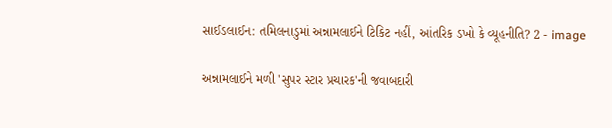સાઈડલાઈન: તમિલનાડુમાં અન્નામલાઈને ટિકિટ નહીં, આંતરિક ડખો કે વ્યૂહનીતિ? 2 - image

અન્નામલાઈને મળી 'સુપર સ્ટાર પ્રચારક'ની જવાબદારી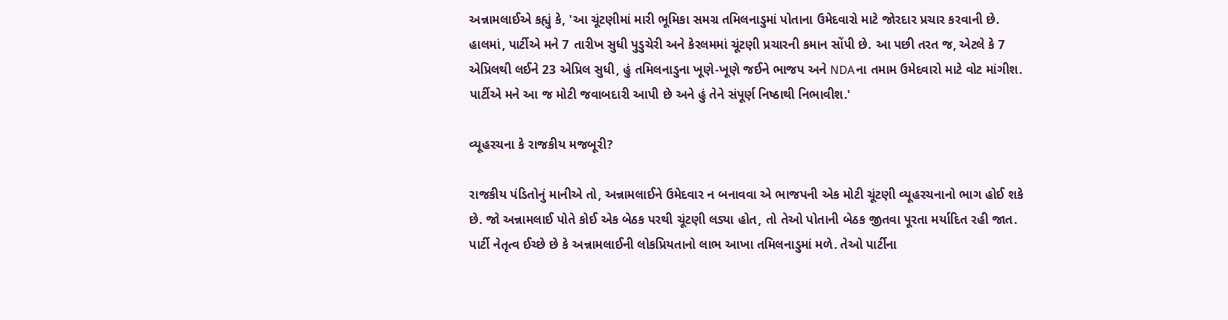અન્નામલાઈએ કહ્યું કે, 'આ ચૂંટણીમાં મારી ભૂમિકા સમગ્ર તમિલનાડુમાં પોતાના ઉમેદવારો માટે જોરદાર પ્રચાર કરવાની છે. હાલમાં, પાર્ટીએ મને 7 તારીખ સુધી પુડુચેરી અને કેરલમમાં ચૂંટણી પ્રચારની કમાન સોંપી છે. આ પછી તરત જ, એટલે કે 7 એપ્રિલથી લઈને 23 એપ્રિલ સુધી, હું તમિલનાડુના ખૂણે-ખૂણે જઈને ભાજપ અને NDAના તમામ ઉમેદવારો માટે વોટ માંગીશ. પાર્ટીએ મને આ જ મોટી જવાબદારી આપી છે અને હું તેને સંપૂર્ણ નિષ્ઠાથી નિભાવીશ.'

વ્યૂહરચના કે રાજકીય મજબૂરી?

રાજકીય પંડિતોનું માનીએ તો, અન્નામલાઈને ઉમેદવાર ન બનાવવા એ ભાજપની એક મોટી ચૂંટણી વ્યૂહરચનાનો ભાગ હોઈ શકે છે. જો અન્નામલાઈ પોતે કોઈ એક બેઠક પરથી ચૂંટણી લડ્યા હોત, તો તેઓ પોતાની બેઠક જીતવા પૂરતા મર્યાદિત રહી જાત. પાર્ટી નેતૃત્વ ઈચ્છે છે કે અન્નામલાઈની લોકપ્રિયતાનો લાભ આખા તમિલનાડુમાં મળે. તેઓ પાર્ટીના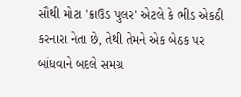સૌથી મોટા 'ક્રાઉડ પુલર' એટલે કે ભીડ એકઠી કરનારા નેતા છે, તેથી તેમને એક બેઠક પર બાંધવાને બદલે સમગ્ર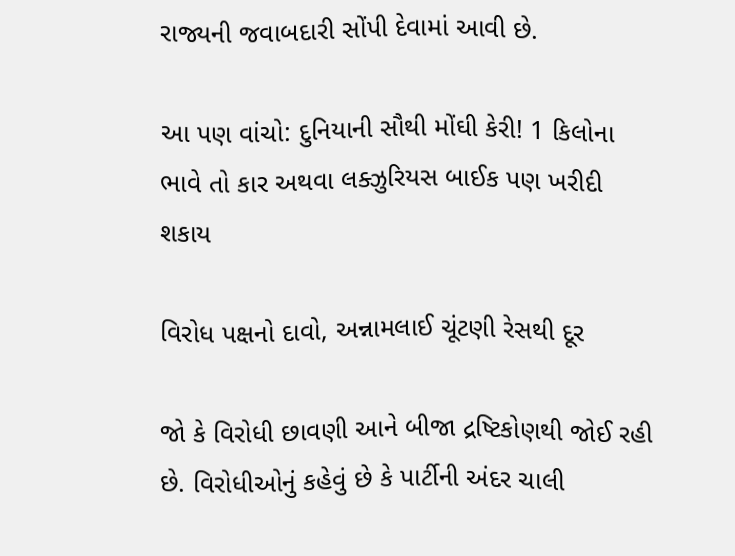રાજ્યની જવાબદારી સોંપી દેવામાં આવી છે.

આ પણ વાંચો: દુનિયાની સૌથી મોંઘી કેરી! 1 કિલોના ભાવે તો કાર અથવા લક્ઝુરિયસ બાઈક પણ ખરીદી શકાય

વિરોધ પક્ષનો દાવો, અન્નામલાઈ ચૂંટણી રેસથી દૂર

જો કે વિરોધી છાવણી આને બીજા દ્રષ્ટિકોણથી જોઈ રહી છે. વિરોધીઓનું કહેવું છે કે પાર્ટીની અંદર ચાલી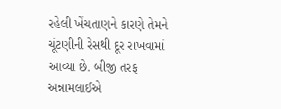રહેલી ખેંચતાણને કારણે તેમને ચૂંટણીની રેસથી દૂર રાખવામાં આવ્યા છે. બીજી તરફ અન્નામલાઈએ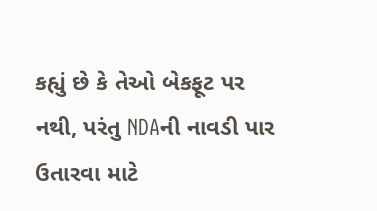કહ્યું છે કે તેઓ બેકફૂટ પર નથી, પરંતુ NDAની નાવડી પાર ઉતારવા માટે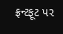ફ્રન્ટફૂટ પર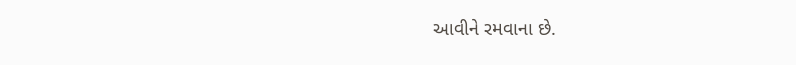આવીને રમવાના છે.